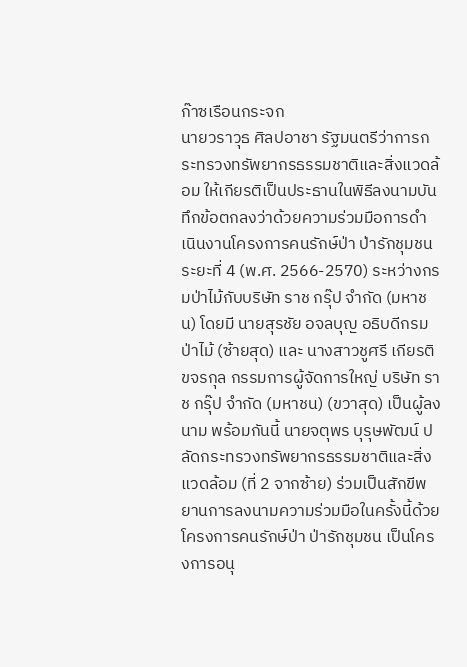ก๊าซเรือนกระจก
นายวราวุธ ศิลปอาชา รัฐมนตรีว่าการกระทรวงทรัพยากรธรรมชาติและสิ่งแวดล้อม ให้เกียรติเป็นประธานในพิธีลงนามบันทึกข้อตกลงว่าด้วยความร่วมมือการดำเนินงานโครงการคนรักษ์ป่า ป่ารักชุมชน ระยะที่ 4 (พ.ศ. 2566-2570) ระหว่างกรมป่าไม้กับบริษัท ราช กรุ๊ป จำกัด (มหาชน) โดยมี นายสุรชัย อจลบุญ อธิบดีกรมป่าไม้ (ซ้ายสุด) และ นางสาวชูศรี เกียรติขจรกุล กรรมการผู้จัดการใหญ่ บริษัท ราช กรุ๊ป จำกัด (มหาชน) (ขวาสุด) เป็นผู้ลงนาม พร้อมกันนี้ นายจตุพร บุรุษพัฒน์ ปลัดกระทรวงทรัพยากรธรรมชาติและสิ่งแวดล้อม (ที่ 2 จากซ้าย) ร่วมเป็นสักขีพยานการลงนามความร่วมมือในครั้งนี้ด้วย โครงการคนรักษ์ป่า ป่ารักชุมชน เป็นโครงการอนุ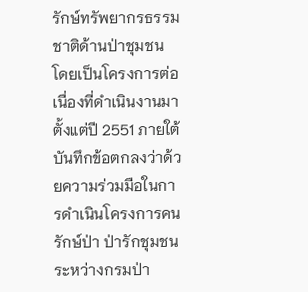รักษ์ทรัพยากรธรรมชาติด้านป่าชุมชน โดยเป็นโครงการต่อเนื่องที่ดำเนินงานมาตั้งแต่ปี 2551 ภายใต้บันทึกข้อตกลงว่าด้วยความร่วมมือในการดำเนินโครงการคนรักษ์ป่า ป่ารักชุมชน ระหว่างกรมป่า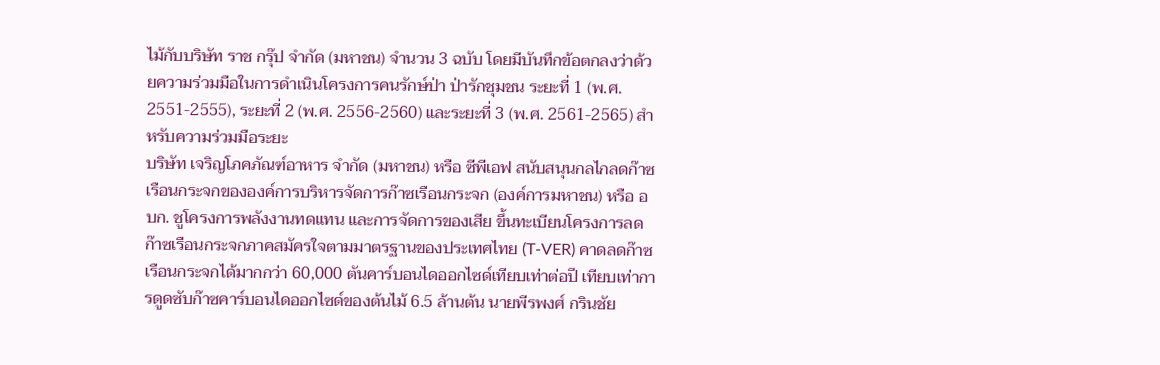ไม้กับบริษัท ราช กรุ๊ป จำกัด (มหาชน) จำนวน 3 ฉบับ โดยมีบันทึกข้อตกลงว่าด้วยความร่วมมือในการดำเนินโครงการคนรักษ์ป่า ป่ารักชุมชน ระยะที่ 1 (พ.ศ. 2551-2555), ระยะที่ 2 (พ.ศ. 2556-2560) และระยะที่ 3 (พ.ศ. 2561-2565) สำหรับความร่วมมือระยะ
บริษัท เจริญโภคภัณฑ์อาหาร จำกัด (มหาชน) หรือ ซีพีเอฟ สนับสนุนกลไกลดก๊าซเรือนกระจกขององค์การบริหารจัดการก๊าซเรือนกระจก (องค์การมหาชน) หรือ อบก. ชูโครงการพลังงานทดแทน และการจัดการของเสีย ขึ้นทะเบียนโครงการลดก๊าซเรือนกระจกภาคสมัครใจตามมาตรฐานของประเทศไทย (T-VER) คาดลดก๊าซเรือนกระจกได้มากกว่า 60,000 ตันคาร์บอนไดออกไซด์เทียบเท่าต่อปี เทียบเท่าการดูดซับก๊าซคาร์บอนไดออกไซด์ของต้นไม้ 6.5 ล้านต้น นายพีรพงศ์ กรินชัย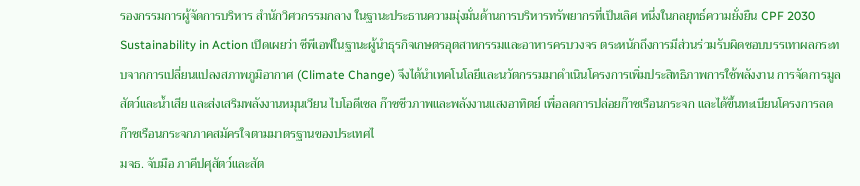รองกรรมการผู้จัดการบริหาร สำนักวิศวกรรมกลาง ในฐานะประธานความมุ่งมั่นด้านการบริหารทรัพยากรที่เป็นเลิศ หนึ่งในกลยุทธ์ความยั่งยืน CPF 2030 Sustainability in Action เปิดเผยว่า ซีพีเอฟในฐานะผู้นำธุรกิจเกษตรอุตสาหกรรมและอาหารครบวงจร ตระหนักถึงการมีส่วนร่วมรับผิดชอบบรรเทาผลกระทบจากการเปลี่ยนแปลงสภาพภูมิอากาศ (Climate Change) จึงได้นำเทคโนโลยีและนวัตกรรมมาดำเนินโครงการเพิ่มประสิทธิภาพการใช้พลังงาน การจัดการมูลสัตว์และน้ำเสีย และส่งเสริมพลังงานหมุนเวียน ไบโอดีเซล ก๊าซชีวภาพและพลังงานแสงอาทิตย์ เพื่อลดการปล่อยก๊าซเรือนกระจก และได้ขึ้นทะเบียนโครงการลดก๊าซเรือนกระจกภาคสมัครใจตามมาตรฐานของประเทศไ
มจธ. จับมือ ภาคีปศุสัตว์และสัต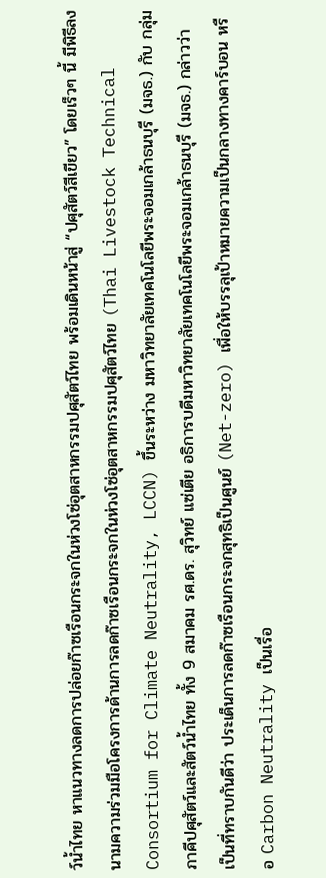ว์น้ำไทย หาแนวทางลดการปล่อยก๊าซเรือนกระจกในห่วงโซ่อุตสาหกรรมปศุสัตว์ไทย พร้อมเดินหน้าสู่ “ปศุสัตว์สีเขียว” โดยเร็วๆ นี้ มีพิธีลงนามความร่วมมือโครงการด้านการลดก๊าซเรือนกระจกในห่วงโซ่อุตสาหกรรมปศุสัตว์ไทย (Thai Livestock Technical Consortium for Climate Neutrality, LCCN) ขึ้นระหว่าง มหาวิทยาลัยเทคโนโลยีพระจอมเกล้าธนบุรี (มจธ.) กับ กลุ่มภาคีปศุสัตว์และสัตว์น้ำไทย ทั้ง 9 สมาคม รศ.ดร. สุวิทย์ แซ่เตีย อธิการบดีมหาวิทยาลัยเทคโนโลยีพระจอมเกล้าธนบุรี (มจธ.) กล่าวว่า เป็นที่ทราบกันดีว่า ประเด็นการลดก๊าซเรือนกระจกสุทธิเป็นศูนย์ (Net-zero) เพื่อให้บรรลุเป้าหมายความเป็นกลางทางคาร์บอน หรือ Carbon Neutrality เป็นเรื่อ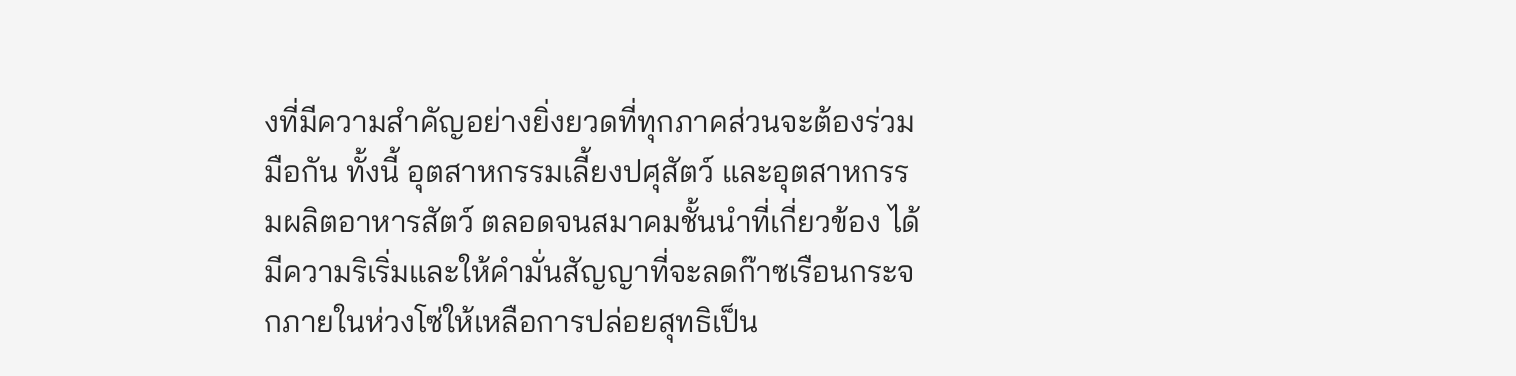งที่มีความสำคัญอย่างยิ่งยวดที่ทุกภาคส่วนจะต้องร่วมมือกัน ทั้งนี้ อุตสาหกรรมเลี้ยงปศุสัตว์ และอุตสาหกรรมผลิตอาหารสัตว์ ตลอดจนสมาคมชั้นนำที่เกี่ยวข้อง ได้มีความริเริ่มและให้คำมั่นสัญญาที่จะลดก๊าซเรือนกระจกภายในห่วงโซ่ให้เหลือการปล่อยสุทธิเป็น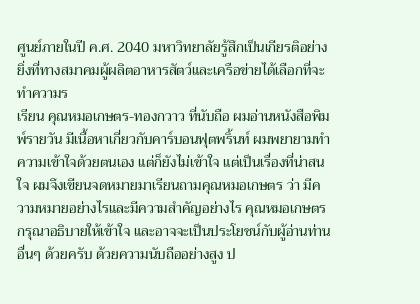ศูนย์ภายในปี ค.ศ. 2040 มหาวิทยาลัยรู้สึกเป็นเกียรติอย่างยิ่งที่ทางสมาคมผู้ผลิตอาหารสัตว์และเครือข่ายได้เลือกที่จะทำความร
เรียน คุณหมอเกษตร-ทองกวาว ที่นับถือ ผมอ่านหนังสือพิมพ์รายวัน มีเนื้อหาเกี่ยวกับคาร์บอนฟุตพริ้นท์ ผมพยายามทำความเข้าใจด้วยตนเอง แต่ก็ยังไม่เข้าใจ แต่เป็นเรื่องที่น่าสนใจ ผมจึงเขียนจดหมายมาเรียนถามคุณหมอเกษตร ว่า มีความหมายอย่างไรและมีความสำคัญอย่างไร คุณหมอเกษตรกรุณาอธิบายให้เข้าใจ และอาจจะเป็นประโยชน์กับผู้อ่านท่านอื่นๆ ด้วยครับ ด้วยความนับถืออย่างสูง ป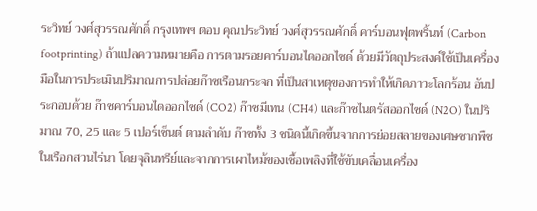ระวิทย์ วงศ์สุวรรณศักดิ์ กรุงเทพฯ ตอบ คุณประวิทย์ วงศ์สุวรรณศักดิ์ คาร์บอนฟุตพริ้นท์ (Carbon footprinting) ถ้าแปลความหมายคือ การตามรอยคาร์บอนไดออกไซด์ ด้วยมีวัตถุประสงค์ใช้เป็นเครื่องมือในการประเมินปริมาณการปล่อยก๊าซเรือนกระจก ที่เป็นสาเหตุของการทำให้เกิดภาวะโลกร้อน อันประกอบด้วย ก๊าซคาร์บอนไดออกไซด์ (CO2) ก๊าซมีเทน (CH4) และก๊าซไนตรัสออกไซด์ (N2O) ในปริมาณ 70, 25 และ 5 เปอร์เซ็นต์ ตามลำดับ ก๊าซทั้ง 3 ชนิดนี้เกิดขึ้นจากการย่อยสลายของเศษซากพืชในเรือกสวนไร่นา โดยจุลินทรีย์และจากการเผาไหม้ของเชื้อเพลิงที่ใช้ขับเคลื่อนเครื่อง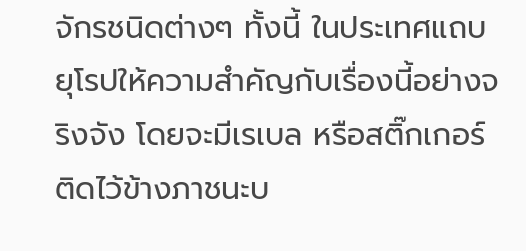จักรชนิดต่างๆ ทั้งนี้ ในประเทศแถบยุโรปให้ความสำคัญกับเรื่องนี้อย่างจริงจัง โดยจะมีเรเบล หรือสติ๊กเกอร์ติดไว้ข้างภาชนะบ